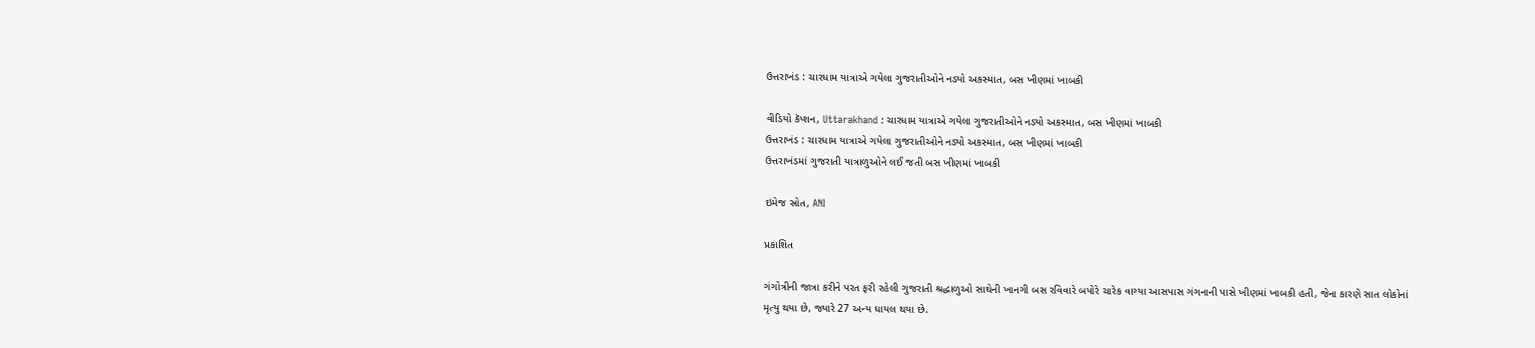ઉત્તરાખંડ : ચારધામ યાત્રાએ ગયેલા ગુજરાતીઓને નડ્યો અકસ્માત, બસ ખીણમાં ખાબકી

વીડિયો કૅપ્શન, Uttarakhand : ચારધામ યાત્રાએ ગયેલા ગુજરાતીઓને નડ્યો અકસ્માત, બસ ખીણમાં ખાબકી
ઉત્તરાખંડ : ચારધામ યાત્રાએ ગયેલા ગુજરાતીઓને નડ્યો અકસ્માત, બસ ખીણમાં ખાબકી
ઉત્તરાખંડમાં ગુજરાતી યાત્રાળુઓને લઈ જતી બસ ખીણમાં ખાબકી

ઇમેજ સ્રોત, ANI

પ્રકાશિત

ગંગોત્રીની જાત્રા કરીને પરત ફરી રહેલી ગુજરાતી શ્રદ્ધાળુઓ સાથેની ખાનગી બસ રવિવારે બપોરે ચારેક વાગ્યા આસપાસ ગંગનાની પાસે ખીણમાં ખાબકી હતી, જેના કારણે સાત લોકોનાં મૃત્યુ થયા છે, જ્યારે 27 અન્ય ઘાયલ થયા છે.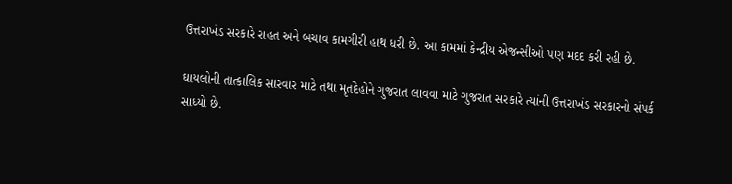ઉત્તરાખંડ સરકારે રાહત અને બચાવ કામગીરી હાથ ધરી છે. આ કામમાં કેન્દ્રીય એજન્સીઓ પણ મદદ કરી રહી છે.

ઘાયલોની તાત્કાલિક સારવાર માટે તથા મૃતદેહોને ગુજરાત લાવવા માટે ગુજરાત સરકારે ત્યાંની ઉત્તરાખંડ સરકારનો સંપર્ક સાધ્યો છે.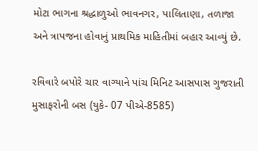મોટા ભાગના શ્રદ્ધાળુઓ ભાવનગર, પાલિતાણા, તળાજા અને ત્રાપજના હોવાનું પ્રાથમિક માહિતીમાં બહાર આવ્યું છે.

રવિવારે બપોરે ચાર વાગ્યાને પાંચ મિનિટ આસપાસ ગુજરાતી મુસાફરોની બસ (યુકે- 07 પીએ-8585)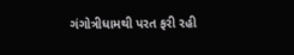ગંગોત્રીધામથી પરત ફરી રહી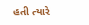હતી ત્યારે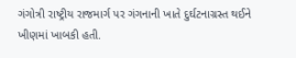ગંગોત્રી રાષ્ટ્રીય રાજમાર્ગ પર ગંગનાની ખાતે દુર્ઘટનાગ્રસ્ત થઈને ખીણમાં ખાબકી હતી.